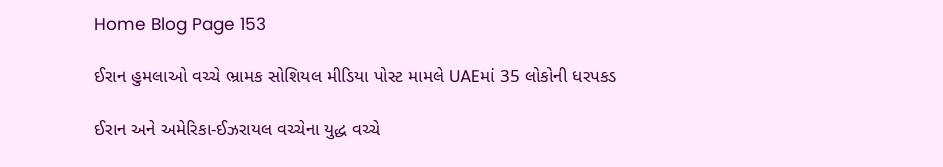Home Blog Page 153

ઈરાન હુમલાઓ વચ્ચે ભ્રામક સોશિયલ મીડિયા પોસ્ટ મામલે UAEમાં 35 લોકોની ધરપકડ

ઈરાન અને અમેરિકા-ઈઝરાયલ વચ્ચેના યુદ્ધ વચ્ચે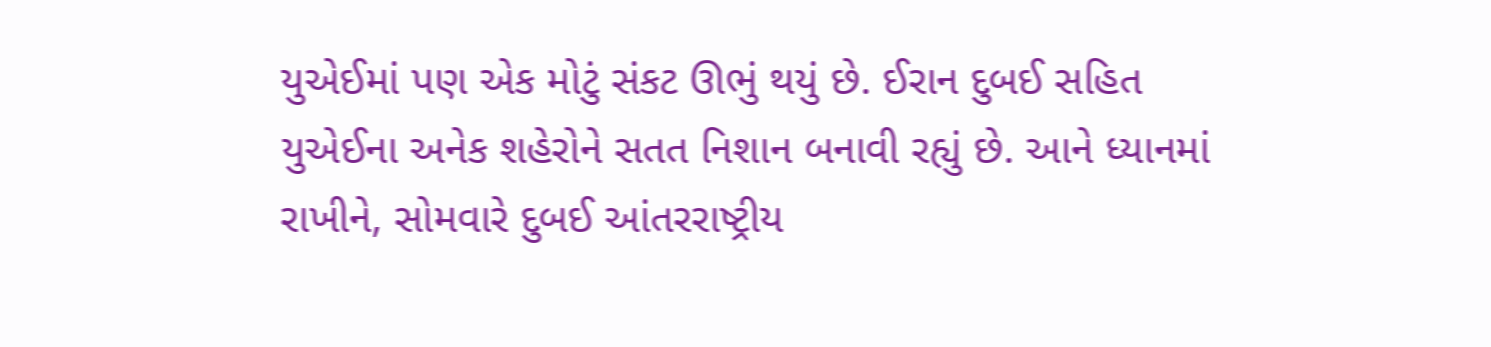યુએઈમાં પણ એક મોટું સંકટ ઊભું થયું છે. ઈરાન દુબઈ સહિત યુએઈના અનેક શહેરોને સતત નિશાન બનાવી રહ્યું છે. આને ધ્યાનમાં રાખીને, સોમવારે દુબઈ આંતરરાષ્ટ્રીય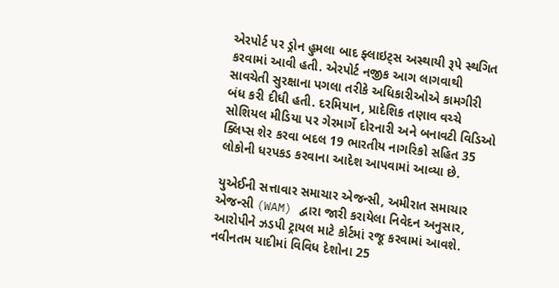એરપોર્ટ પર ડ્રોન હુમલા બાદ ફ્લાઇટ્સ અસ્થાયી રૂપે સ્થગિત કરવામાં આવી હતી. એરપોર્ટ નજીક આગ લાગવાથી સાવચેતી સુરક્ષાના પગલા તરીકે અધિકારીઓએ કામગીરી બંધ કરી દીધી હતી. દરમિયાન, પ્રાદેશિક તણાવ વચ્ચે સોશિયલ મીડિયા પર ગેરમાર્ગે દોરનારી અને બનાવટી વિડિઓ ક્લિપ્સ શેર કરવા બદલ 19 ભારતીય નાગરિકો સહિત 35 લોકોની ધરપકડ કરવાના આદેશ આપવામાં આવ્યા છે.

યુએઈની સત્તાવાર સમાચાર એજન્સી, અમીરાત સમાચાર એજન્સી (WAM) દ્વારા જારી કરાયેલા નિવેદન અનુસાર, આરોપીને ઝડપી ટ્રાયલ માટે કોર્ટમાં રજૂ કરવામાં આવશે. નવીનતમ યાદીમાં વિવિધ દેશોના 25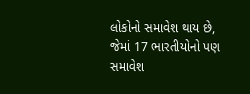લોકોનો સમાવેશ થાય છે, જેમાં 17 ભારતીયોનો પણ સમાવેશ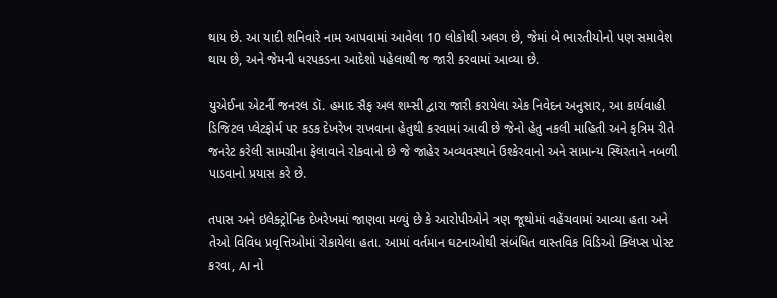થાય છે. આ યાદી શનિવારે નામ આપવામાં આવેલા 10 લોકોથી અલગ છે, જેમાં બે ભારતીયોનો પણ સમાવેશ થાય છે, અને જેમની ધરપકડના આદેશો પહેલાથી જ જારી કરવામાં આવ્યા છે.

યુએઈના એટર્ની જનરલ ડૉ. હમાદ સૈફ અલ શમ્સી દ્વારા જારી કરાયેલા એક નિવેદન અનુસાર, આ કાર્યવાહી ડિજિટલ પ્લેટફોર્મ પર કડક દેખરેખ રાખવાના હેતુથી કરવામાં આવી છે જેનો હેતુ નકલી માહિતી અને કૃત્રિમ રીતે જનરેટ કરેલી સામગ્રીના ફેલાવાને રોકવાનો છે જે જાહેર અવ્યવસ્થાને ઉશ્કેરવાનો અને સામાન્ય સ્થિરતાને નબળી પાડવાનો પ્રયાસ કરે છે.

તપાસ અને ઇલેક્ટ્રોનિક દેખરેખમાં જાણવા મળ્યું છે કે આરોપીઓને ત્રણ જૂથોમાં વહેંચવામાં આવ્યા હતા અને તેઓ વિવિધ પ્રવૃત્તિઓમાં રોકાયેલા હતા. આમાં વર્તમાન ઘટનાઓથી સંબંધિત વાસ્તવિક વિડિઓ ક્લિપ્સ પોસ્ટ કરવા, AI નો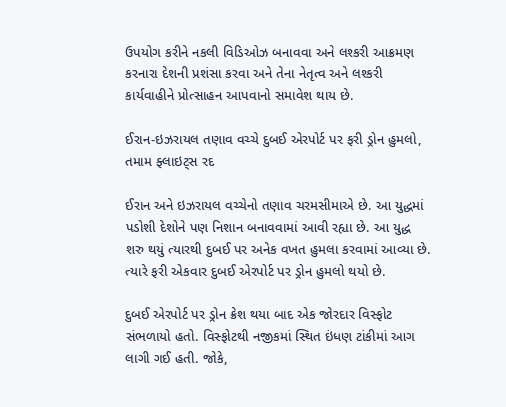ઉપયોગ કરીને નકલી વિડિઓઝ બનાવવા અને લશ્કરી આક્રમણ કરનારા દેશની પ્રશંસા કરવા અને તેના નેતૃત્વ અને લશ્કરી કાર્યવાહીને પ્રોત્સાહન આપવાનો સમાવેશ થાય છે.

ઈરાન-ઇઝરાયલ તણાવ વચ્ચે દુબઈ એરપોર્ટ પર ફરી ડ્રોન હુમલો, તમામ ફ્લાઇટ્સ રદ

ઈરાન અને ઇઝરાયલ વચ્ચેનો તણાવ ચરમસીમાએ છે. આ યુદ્ધમાં પડોશી દેશોને પણ નિશાન બનાવવામાં આવી રહ્યા છે. આ યુદ્ધ શરુ થયું ત્યારથી દુબઈ પર અનેક વખત હુમલા કરવામાં આવ્યા છે. ત્યારે ફરી એકવાર દુબઈ એરપોર્ટ પર ડ્રોન હુમલો થયો છે.

દુબઈ એરપોર્ટ પર ડ્રોન ક્રેશ થયા બાદ એક જોરદાર વિસ્ફોટ સંભળાયો હતો. વિસ્ફોટથી નજીકમાં સ્થિત ઇંધણ ટાંકીમાં આગ લાગી ગઈ હતી. જોકે,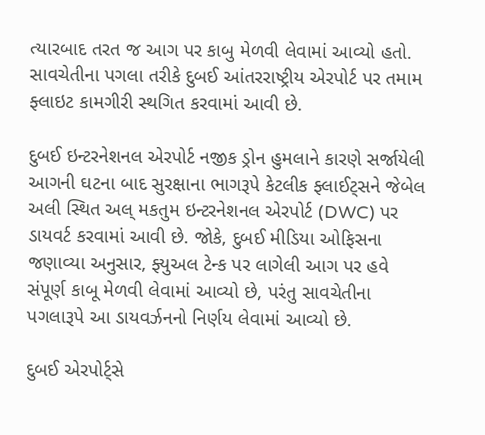ત્યારબાદ તરત જ આગ પર કાબુ મેળવી લેવામાં આવ્યો હતો. સાવચેતીના પગલા તરીકે દુબઈ આંતરરાષ્ટ્રીય એરપોર્ટ પર તમામ ફ્લાઇટ કામગીરી સ્થગિત કરવામાં આવી છે.

દુબઈ ઇન્ટરનેશનલ એરપોર્ટ નજીક ડ્રોન હુમલાને કારણે સર્જાયેલી આગની ઘટના બાદ સુરક્ષાના ભાગરૂપે કેટલીક ફ્લાઈટ્સને જેબેલ અલી સ્થિત અલ્ મકતુમ ઇન્ટરનેશનલ એરપોર્ટ (DWC) પર ડાયવર્ટ કરવામાં આવી છે. જોકે, દુબઈ મીડિયા ઓફિસના જણાવ્યા અનુસાર, ફ્યુઅલ ટેન્ક પર લાગેલી આગ પર હવે સંપૂર્ણ કાબૂ મેળવી લેવામાં આવ્યો છે, પરંતુ સાવચેતીના પગલારૂપે આ ડાયવર્ઝનનો નિર્ણય લેવામાં આવ્યો છે.

દુબઈ એરપોર્ટ્સે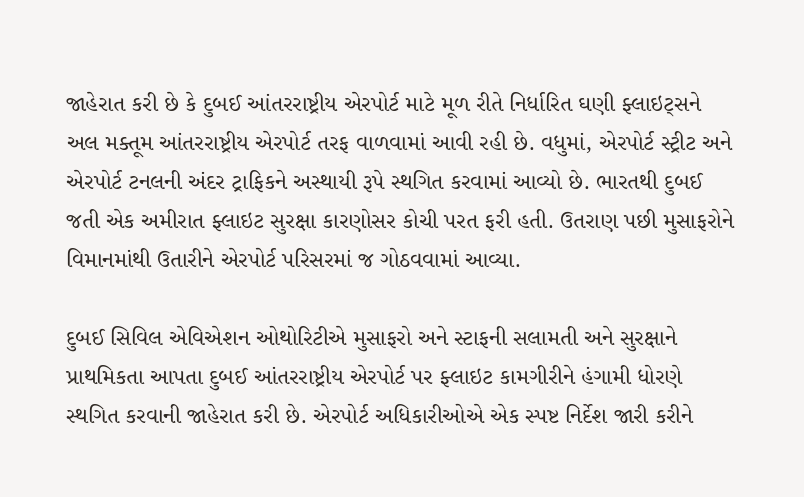જાહેરાત કરી છે કે દુબઈ આંતરરાષ્ટ્રીય એરપોર્ટ માટે મૂળ રીતે નિર્ધારિત ઘણી ફ્લાઇટ્સને અલ મક્તૂમ આંતરરાષ્ટ્રીય એરપોર્ટ તરફ વાળવામાં આવી રહી છે. વધુમાં, એરપોર્ટ સ્ટ્રીટ અને એરપોર્ટ ટનલની અંદર ટ્રાફિકને અસ્થાયી રૂપે સ્થગિત કરવામાં આવ્યો છે. ભારતથી દુબઈ જતી એક અમીરાત ફ્લાઇટ સુરક્ષા કારણોસર કોચી પરત ફરી હતી. ઉતરાણ પછી મુસાફરોને વિમાનમાંથી ઉતારીને એરપોર્ટ પરિસરમાં જ ગોઠવવામાં આવ્યા.

દુબઈ સિવિલ એવિએશન ઓથોરિટીએ મુસાફરો અને સ્ટાફની સલામતી અને સુરક્ષાને પ્રાથમિકતા આપતા દુબઈ આંતરરાષ્ટ્રીય એરપોર્ટ પર ફ્લાઇટ કામગીરીને હંગામી ધોરણે સ્થગિત કરવાની જાહેરાત કરી છે. એરપોર્ટ અધિકારીઓએ એક સ્પષ્ટ નિર્દેશ જારી કરીને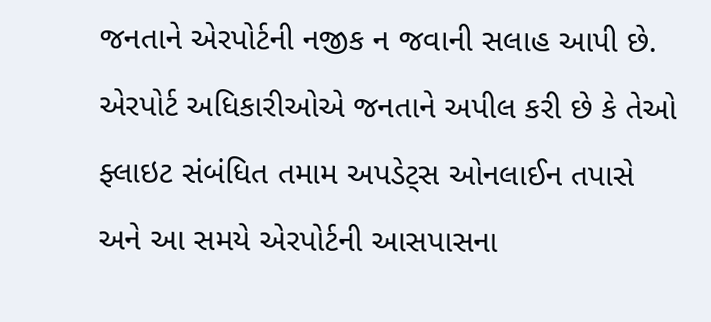જનતાને એરપોર્ટની નજીક ન જવાની સલાહ આપી છે. એરપોર્ટ અધિકારીઓએ જનતાને અપીલ કરી છે કે તેઓ ફ્લાઇટ સંબંધિત તમામ અપડેટ્સ ઓનલાઈન તપાસે અને આ સમયે એરપોર્ટની આસપાસના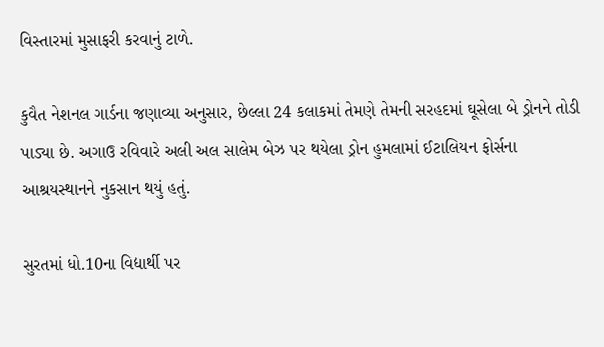વિસ્તારમાં મુસાફરી કરવાનું ટાળે.

કુવૈત નેશનલ ગાર્ડના જણાવ્યા અનુસાર, છેલ્લા 24 કલાકમાં તેમણે તેમની સરહદમાં ઘૂસેલા બે ડ્રોનને તોડી પાડ્યા છે. અગાઉ રવિવારે અલી અલ સાલેમ બેઝ પર થયેલા ડ્રોન હુમલામાં ઈટાલિયન ફોર્સના આશ્રયસ્થાનને નુકસાન થયું હતું.

સુરતમાં ધો.10ના વિદ્યાર્થી પર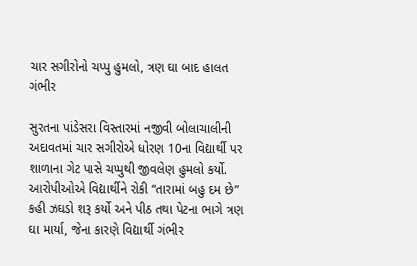ચાર સગીરોનો ચપ્પુ હુમલો, ત્રણ ઘા બાદ હાલત ગંભીર

સુરતના પાંડેસરા વિસ્તારમાં નજીવી બોલાચાલીની અદાવતમાં ચાર સગીરોએ ધોરણ 10ના વિદ્યાર્થી પર શાળાના ગેટ પાસે ચપ્પુથી જીવલેણ હુમલો કર્યો. આરોપીઓએ વિદ્યાર્થીને રોકી “તારામાં બહુ દમ છે” કહી ઝઘડો શરૂ કર્યો અને પીઠ તથા પેટના ભાગે ત્રણ ઘા માર્યા, જેના કારણે વિદ્યાર્થી ગંભીર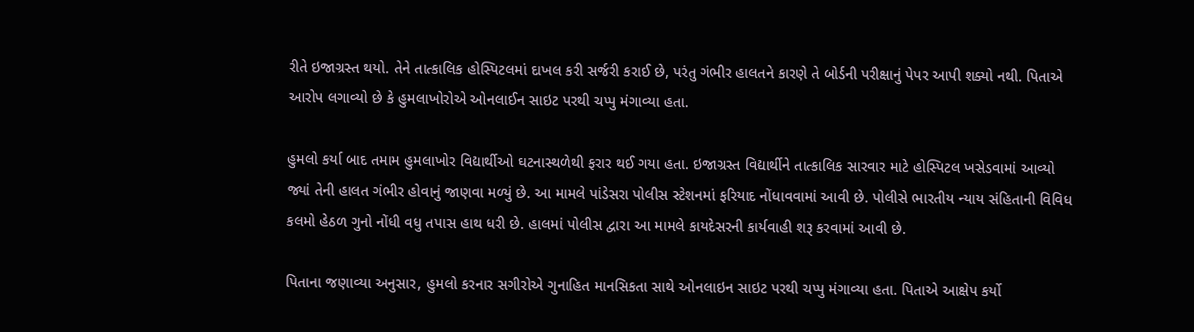રીતે ઇજાગ્રસ્ત થયો. તેને તાત્કાલિક હોસ્પિટલમાં દાખલ કરી સર્જરી કરાઈ છે, પરંતુ ગંભીર હાલતને કારણે તે બોર્ડની પરીક્ષાનું પેપર આપી શક્યો નથી. પિતાએ આરોપ લગાવ્યો છે કે હુમલાખોરોએ ઓનલાઈન સાઇટ પરથી ચપ્પુ મંગાવ્યા હતા.

હુમલો કર્યા બાદ તમામ હુમલાખોર વિદ્યાર્થીઓ ઘટનાસ્થળેથી ફરાર થઈ ગયા હતા. ઇજાગ્રસ્ત વિદ્યાર્થીને તાત્કાલિક સારવાર માટે હોસ્પિટલ ખસેડવામાં આવ્યો જ્યાં તેની હાલત ગંભીર હોવાનું જાણવા મળ્યું છે. આ મામલે પાંડેસરા પોલીસ સ્ટેશનમાં ફરિયાદ નોંધાવવામાં આવી છે. પોલીસે ભારતીય ન્યાય સંહિતાની વિવિધ કલમો હેઠળ ગુનો નોંધી વધુ તપાસ હાથ ધરી છે. હાલમાં પોલીસ દ્વારા આ મામલે કાયદેસરની કાર્યવાહી શરૂ કરવામાં આવી છે.

પિતાના જણાવ્યા અનુસાર, હુમલો કરનાર સગીરોએ ગુનાહિત માનસિકતા સાથે ઓનલાઇન સાઇટ પરથી ચપ્પુ મંગાવ્યા હતા. પિતાએ આક્ષેપ કર્યો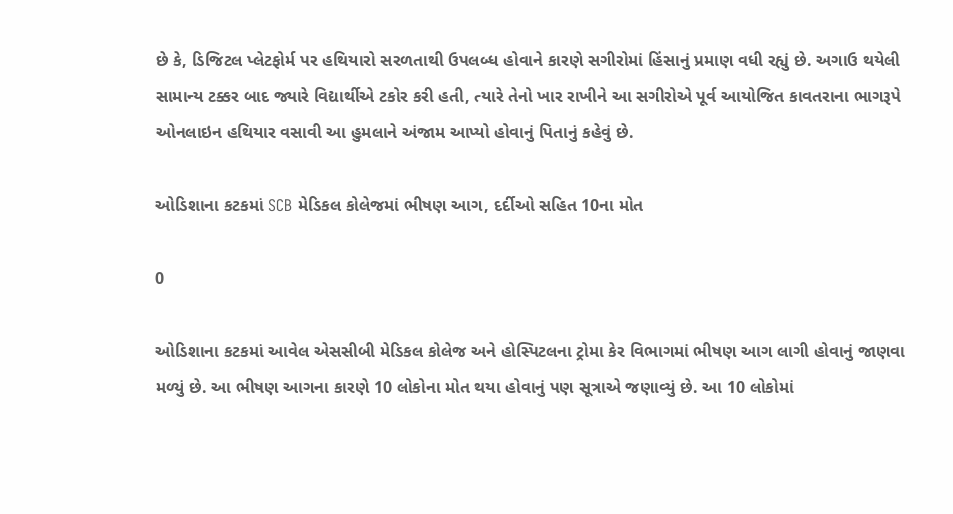છે કે, ડિજિટલ પ્લેટફોર્મ પર હથિયારો સરળતાથી ઉપલબ્ધ હોવાને કારણે સગીરોમાં હિંસાનું પ્રમાણ વધી રહ્યું છે. અગાઉ થયેલી સામાન્ય ટક્કર બાદ જ્યારે વિદ્યાર્થીએ ટકોર કરી હતી, ત્યારે તેનો ખાર રાખીને આ સગીરોએ પૂર્વ આયોજિત કાવતરાના ભાગરૂપે ઓનલાઇન હથિયાર વસાવી આ હુમલાને અંજામ આપ્યો હોવાનું પિતાનું કહેવું છે.

ઓડિશાના કટકમાં SCB મેડિકલ કોલેજમાં ભીષણ આગ, દર્દીઓ સહિત 10ના મોત

0

ઓડિશાના કટકમાં આવેલ એસસીબી મેડિકલ કોલેજ અને હોસ્પિટલના ટ્રોમા કેર વિભાગમાં ભીષણ આગ લાગી હોવાનું જાણવા મળ્યું છે. આ ભીષણ આગના કારણે 10 લોકોના મોત થયા હોવાનું પણ સૂત્રાએ જણાવ્યું છે. આ 10 લોકોમાં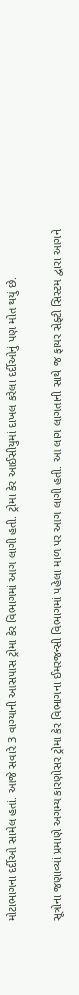મોટાભાગના દર્દીઓ સામેલ હતાં. આજે સવારે 3 વાગ્યાની આસપાસ ટ્રોમા કેર વિભાગમાં આગ લાગી હતી. ટ્રોમા કેર આઈસીયુમાં દાખલ કરેલા દર્દીઓનું પણ મોત થયું છે.

સૂત્રોના જણાવ્યાં પ્રમાણે અગમ્ય કારણોસર ટ્રોમા કેર વિભાગના ઈમરજન્સી વિભાગમાં પહેલા માળ પર આગ લાગી હતી. આ લાગ લાગતાની સાથે જ ફાયર સેફ્ટી સિસ્ટમ દ્વારા આગને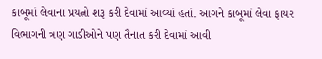કાબૂમાં લેવાના પ્રયત્નો શરૂ કરી દેવામાં આવ્યાં હતાં. આગને કાબૂમાં લેવા ફાયર વિભાગની ત્રણ ગાડીઓને પણ તૈનાત કરી દેવામાં આવી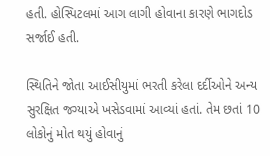હતી. હોસ્પિટલમાં આગ લાગી હોવાના કારણે ભાગદોડ સર્જાઈ હતી.

સ્થિતિને જોતા આઈસીયુમાં ભરતી કરેલા દર્દીઓને અન્ય સુરક્ષિત જગ્યાએ ખસેડવામાં આવ્યાં હતાં. તેમ છતાં 10 લોકોનું મોત થયું હોવાનું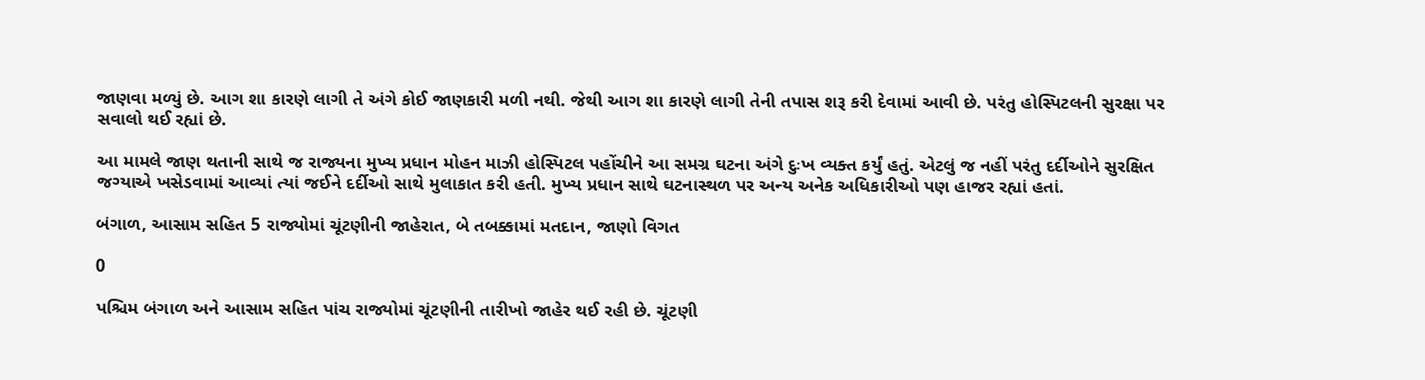જાણવા મળ્યું છે. આગ શા કારણે લાગી તે અંગે કોઈ જાણકારી મળી નથી. જેથી આગ શા કારણે લાગી તેની તપાસ શરૂ કરી દેવામાં આવી છે. પરંતુ હોસ્પિટલની સુરક્ષા પર સવાલો થઈ રહ્યાં છે.

આ મામલે જાણ થતાની સાથે જ રાજ્યના મુખ્ય પ્રધાન મોહન માઝી હોસ્પિટલ પહોંચીને આ સમગ્ર ઘટના અંગે દુઃખ વ્યક્ત કર્યું હતું. એટલું જ નહીં પરંતુ દર્દીઓને સુરક્ષિત જગ્યાએ ખસેડવામાં આવ્યાં ત્યાં જઈને દર્દીઓ સાથે મુલાકાત કરી હતી. મુખ્ય પ્રધાન સાથે ઘટનાસ્થળ પર અન્ય અનેક અધિકારીઓ પણ હાજર રહ્યાં હતાં.

બંગાળ, આસામ સહિત 5 રાજ્યોમાં ચૂંટણીની જાહેરાત, બે તબક્કામાં મતદાન, જાણો વિગત

0

પશ્ચિમ બંગાળ અને આસામ સહિત પાંચ રાજ્યોમાં ચૂંટણીની તારીખો જાહેર થઈ રહી છે. ચૂંટણી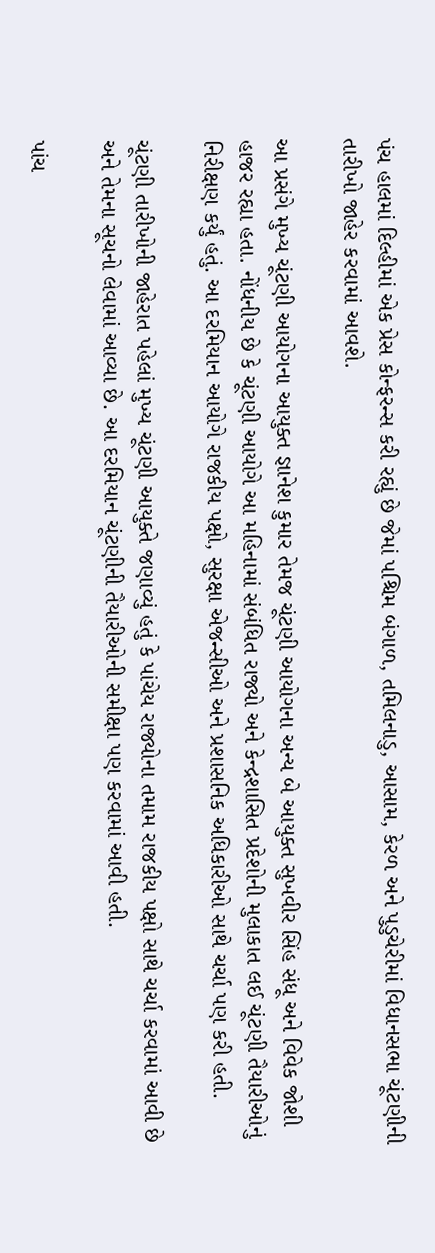પંચ હાલમાં દિલ્હીમાં એક પ્રેસ કોન્ફરન્સ કરી રહ્યું છે જેમાં પશ્ચિમ બંગાળ, તમિલનાડુ, આસામ, કેરળ અને પુડુચેરીમાં વિધાનસભા ચૂંટણીની તારીખો જાહેર કરવામાં આવશે.

આ પ્રસંગે મુખ્ય ચૂંટણી આયોગના આયુક્ત જ્ઞાનેશ કુમાર તેમજ ચૂંટણી આયોગના અન્ય બે આયુક્ત સુખવીર સિંહ સંધૂ અને વિવેક જોશી હાજર રહ્યા હતા. નોંધનીય છે કે ચૂંટણી આયોગે આ મહિનામાં સંબંધિત રાજ્યો અને કેન્દ્રશાસિત પ્રદેશોની મુલાકાત લઈ ચૂંટણી તૈયારીઓનું નિરીક્ષણ કર્યું હતું. આ દરમિયાન આયોગે રાજકીય પક્ષો, સુરક્ષા એજન્સીઓ અને પ્રશાસનિક અધિકારીઓ સાથે ચર્ચા પણ કરી હતી.

ચૂંટણી તારીખોની જાહેરાત પહેલાં મુખ્ય ચૂંટણી આયુક્તે જણાવ્યું હતું કે પાંચેય રાજ્યોના તમામ રાજકીય પક્ષો સાથે ચર્ચા કરવામાં આવી છે અને તેમના સૂચનો લેવામાં આવ્યા છે. આ દરમિયાન ચૂંટણીની તૈયારીઓની સમીક્ષા પણ કરવામાં આવી હતી.

પાંચ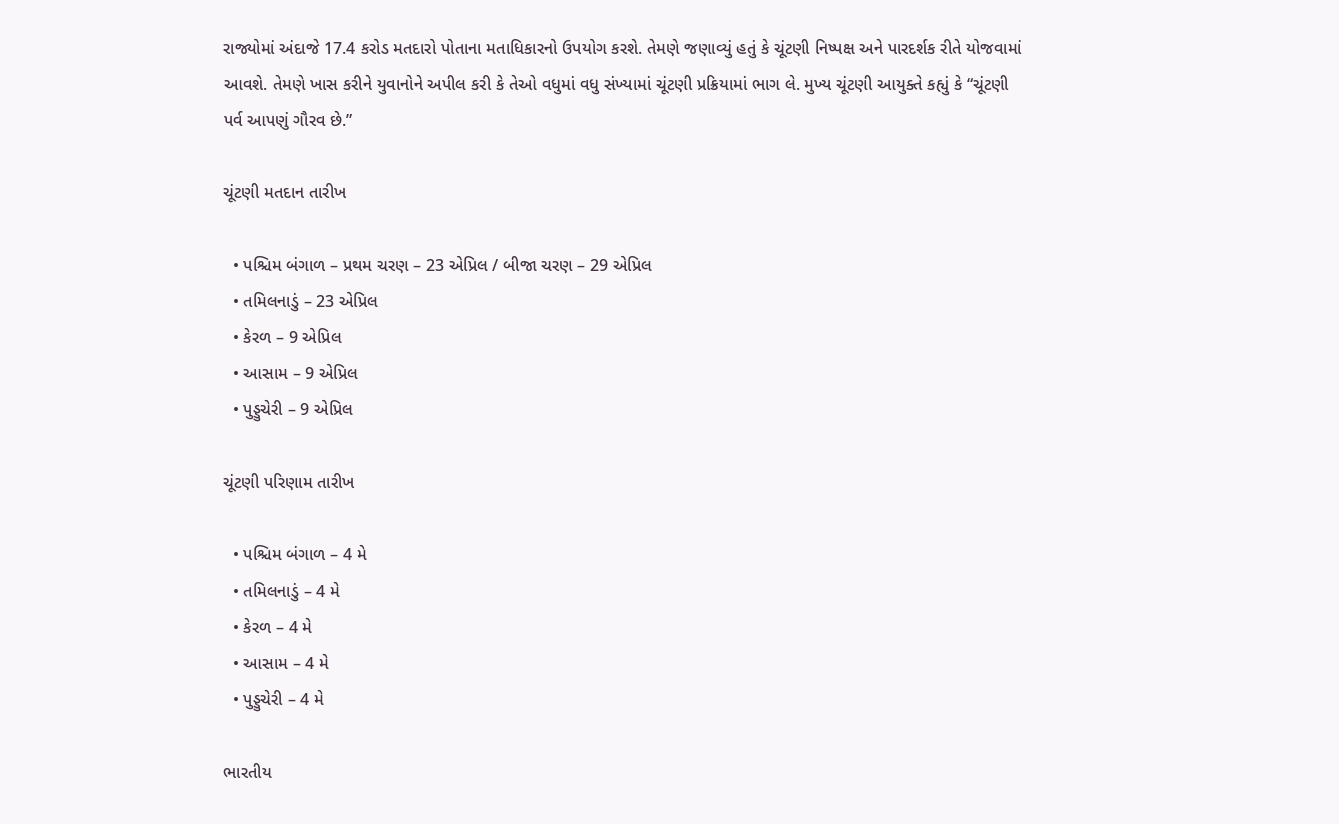રાજ્યોમાં અંદાજે 17.4 કરોડ મતદારો પોતાના મતાધિકારનો ઉપયોગ કરશે. તેમણે જણાવ્યું હતું કે ચૂંટણી નિષ્પક્ષ અને પારદર્શક રીતે યોજવામાં આવશે. તેમણે ખાસ કરીને યુવાનોને અપીલ કરી કે તેઓ વધુમાં વધુ સંખ્યામાં ચૂંટણી પ્રક્રિયામાં ભાગ લે. મુખ્ય ચૂંટણી આયુક્તે કહ્યું કે “ચૂંટણી પર્વ આપણું ગૌરવ છે.”

ચૂંટણી મતદાન તારીખ

  • પશ્ચિમ બંગાળ – પ્રથમ ચરણ – 23 એપ્રિલ / બીજા ચરણ – 29 એપ્રિલ
  • તમિલનાડું – 23 એપ્રિલ
  • કેરળ – 9 એપ્રિલ
  • આસામ – 9 એપ્રિલ
  • પુડ્ડુચેરી – 9 એપ્રિલ

ચૂંટણી પરિણામ તારીખ

  • પશ્ચિમ બંગાળ – 4 મે
  • તમિલનાડું – 4 મે
  • કેરળ – 4 મે
  • આસામ – 4 મે
  • પુડ્ડુચેરી – 4 મે

ભારતીય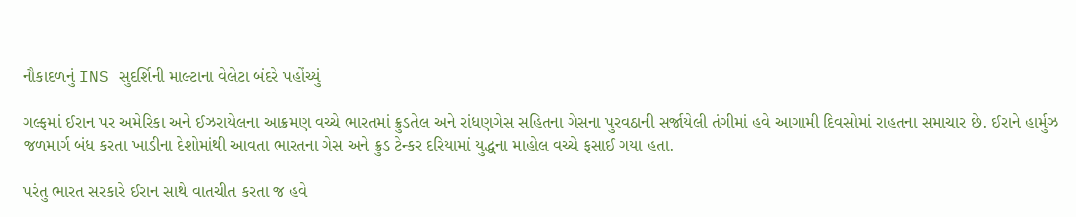નૌકાદળનું INS સુદર્શિની માલ્ટાના વેલેટા બંદરે પહોંચ્યું

ગલ્ફમાં ઈરાન પર અમેરિકા અને ઈઝરાયેલના આક્રમણ વચ્ચે ભારતમાં ક્રુડતેલ અને રાંધણગેસ સહિતના ગેસના પુરવઠાની સર્જાયેલી તંગીમાં હવે આગામી દિવસોમાં રાહતના સમાચાર છે. ઈરાને હાર્મુઝ જળમાર્ગ બંધ કરતા ખાડીના દેશોમાંથી આવતા ભારતના ગેસ અને ક્રુડ ટેન્કર દરિયામાં યુદ્ધના માહોલ વચ્ચે ફસાઈ ગયા હતા.

પરંતુ ભારત સરકારે ઈરાન સાથે વાતચીત કરતા જ હવે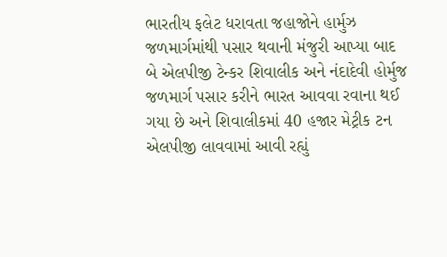ભારતીય ફલેટ ધરાવતા જહાજોને હાર્મુઝ જળમાર્ગમાંથી પસાર થવાની મંજુરી આપ્યા બાદ બે એલપીજી ટેન્કર શિવાલીક અને નંદાદેવી હોર્મુજ જળમાર્ગ પસાર કરીને ભારત આવવા રવાના થઈ ગયા છે અને શિવાલીકમાં 40 હજાર મેટ્રીક ટન એલપીજી લાવવામાં આવી રહ્યું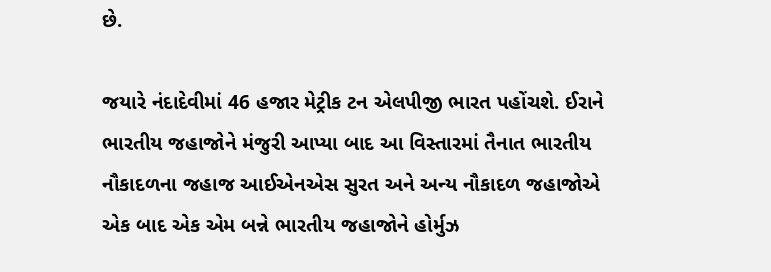છે.

જયારે નંદાદેવીમાં 46 હજાર મેટ્રીક ટન એલપીજી ભારત પહોંચશે. ઈરાને ભારતીય જહાજોને મંજુરી આપ્યા બાદ આ વિસ્તારમાં તૈનાત ભારતીય નૌકાદળના જહાજ આઈએનએસ સુરત અને અન્ય નૌકાદળ જહાજોએ એક બાદ એક એમ બન્ને ભારતીય જહાજોને હોર્મુઝ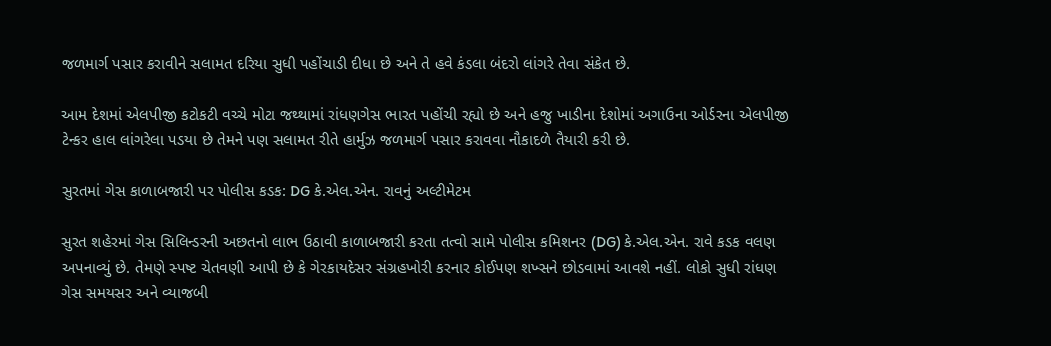જળમાર્ગ પસાર કરાવીને સલામત દરિયા સુધી પહોંચાડી દીધા છે અને તે હવે કંડલા બંદરો લાંગરે તેવા સંકેત છે.

આમ દેશમાં એલપીજી કટોકટી વચ્ચે મોટા જથ્થામાં રાંધણગેસ ભારત પહોંચી રહ્યો છે અને હજુ ખાડીના દેશોમાં અગાઉના ઓર્ડરના એલપીજી ટેન્કર હાલ લાંગરેલા પડયા છે તેમને પણ સલામત રીતે હાર્મુઝ જળમાર્ગ પસાર કરાવવા નૌકાદળે તૈયારી કરી છે.

સુરતમાં ગેસ કાળાબજારી પર પોલીસ કડક: DG કે.એલ.એન. રાવનું અલ્ટીમેટમ

સુરત શહેરમાં ગેસ સિલિન્ડરની અછતનો લાભ ઉઠાવી કાળાબજારી કરતા તત્વો સામે પોલીસ કમિશનર (DG) કે.એલ.એન. રાવે કડક વલણ અપનાવ્યું છે. તેમણે સ્પષ્ટ ચેતવણી આપી છે કે ગેરકાયદેસર સંગ્રહખોરી કરનાર કોઈપણ શખ્સને છોડવામાં આવશે નહીં. લોકો સુધી રાંધણ ગેસ સમયસર અને વ્યાજબી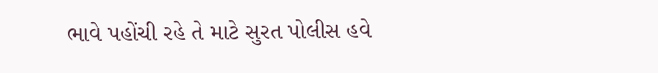ભાવે પહોંચી રહે તે માટે સુરત પોલીસ હવે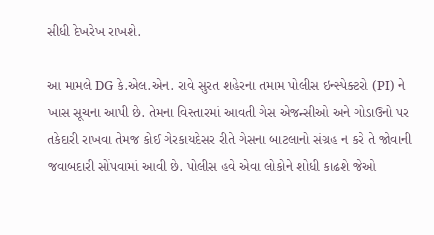સીધી દેખરેખ રાખશે.

આ મામલે DG કે.એલ.એન. રાવે સુરત શહેરના તમામ પોલીસ ઇન્સ્પેક્ટરો (PI) ને ખાસ સૂચના આપી છે. તેમના વિસ્તારમાં આવતી ગેસ એજન્સીઓ અને ગોડાઉનો પર તકેદારી રાખવા તેમજ કોઈ ગેરકાયદેસર રીતે ગેસના બાટલાનો સંગ્રહ ન કરે તે જોવાની જવાબદારી સોંપવામાં આવી છે. પોલીસ હવે એવા લોકોને શોધી કાઢશે જેઓ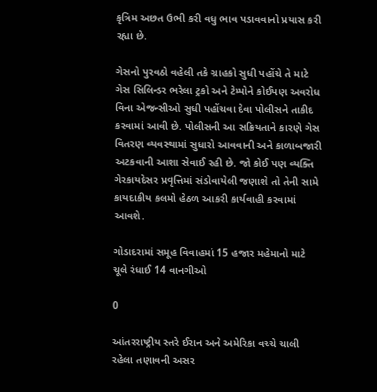કૃત્રિમ અછત ઉભી કરી વધુ ભાવ પડાવવાનો પ્રયાસ કરી રહ્યા છે.

ગેસનો પુરવઠો વહેલી તકે ગ્રાહકો સુધી પહોંચે તે માટે ગેસ સિલિન્ડર ભરેલા ટ્રકો અને ટેમ્પોને કોઈપણ અવરોધ વિના એજન્સીઓ સુધી પહોંચવા દેવા પોલીસને તાકીદ કરવામાં આવી છે. પોલીસની આ સક્રિયતાને કારણે ગેસ વિતરણ વ્યવસ્થામાં સુધારો આવવાની અને કાળાબજારી અટકવાની આશા સેવાઈ રહી છે. જો કોઈ પણ વ્યક્તિ ગેરકાયદેસર પ્રવૃત્તિમાં સંડોવાયેલી જણાશે તો તેની સામે કાયદાકીય કલમો હેઠળ આકરી કાર્યવાહી કરવામાં આવશે.

ગોડાદરામાં સમૂહ વિવાહમાં 15 હજાર મહેમાનો માટે ચૂલે રંધાઈ 14 વાનગીઓ

0

આંતરરાષ્ટ્રીય સ્તરે ઈરાન અને અમેરિકા વચ્ચે ચાલી રહેલા તણાવની અસર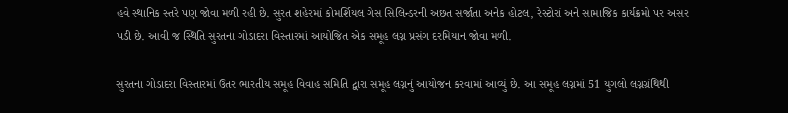હવે સ્થાનિક સ્તરે પણ જોવા મળી રહી છે. સુરત શહેરમાં કોમર્શિયલ ગેસ સિલિન્ડરની અછત સર્જાતા અનેક હોટલ, રેસ્ટોરાં અને સામાજિક કાર્યક્રમો પર અસર પડી છે. આવી જ સ્થિતિ સુરતના ગોડાદરા વિસ્તારમાં આયોજિત એક સમૂહ લગ્ન પ્રસંગ દરમિયાન જોવા મળી.

સુરતના ગોડાદરા વિસ્તારમાં ઉતર ભારતીય સમૂહ વિવાહ સમિતિ દ્વારા સમૂહ લગ્નનું આયોજન કરવામાં આવ્યું છે. આ સમૂહ લગ્નમાં 51 યુગલો લગ્નગ્રંથિથી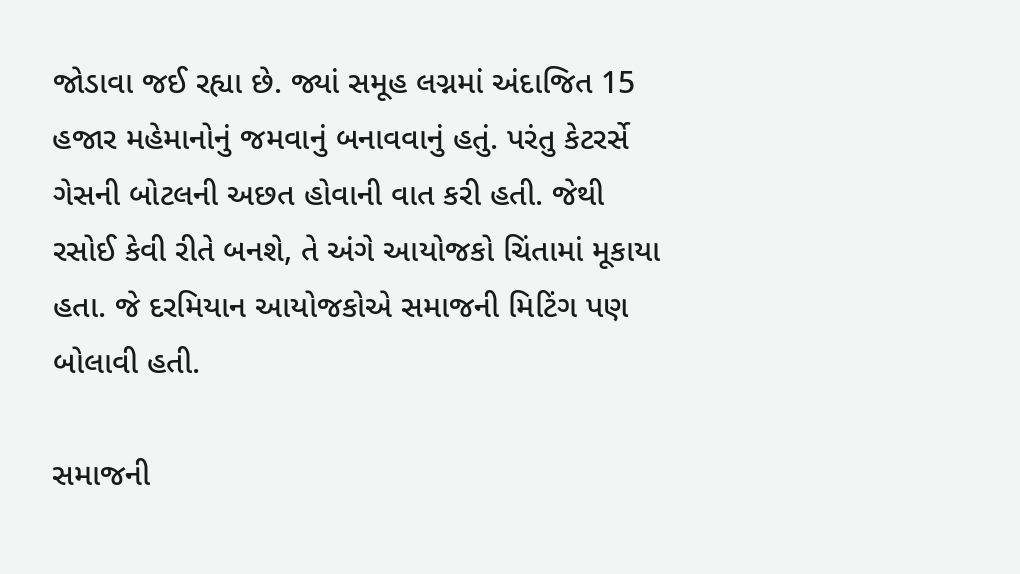જોડાવા જઈ રહ્યા છે. જ્યાં સમૂહ લગ્નમાં અંદાજિત 15 હજાર મહેમાનોનું જમવાનું બનાવવાનું હતું. પરંતુ કેટરર્સે ગેસની બોટલની અછત હોવાની વાત કરી હતી. જેથી રસોઈ કેવી રીતે બનશે, તે અંગે આયોજકો ચિંતામાં મૂકાયા હતા. જે દરમિયાન આયોજકોએ સમાજની મિટિંગ પણ બોલાવી હતી.

સમાજની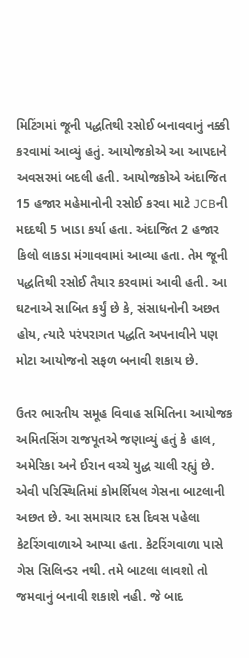મિટિંગમાં જૂની પદ્ધતિથી રસોઈ બનાવવાનું નક્કી કરવામાં આવ્યું હતું. આયોજકોએ આ આપદાને અવસરમાં બદલી હતી. આયોજકોએ અંદાજિત 15 હજાર મહેમાનોની રસોઈ કરવા માટે JCBની મદદથી 5 ખાડા કર્યા હતા. અંદાજિત 2 હજાર કિલો લાકડા મંગાવવામાં આવ્યા હતા. તેમ જૂની પદ્ધતિથી રસોઈ તૈયાર કરવામાં આવી હતી. આ ઘટનાએ સાબિત કર્યું છે કે, સંસાધનોની અછત હોય, ત્યારે પરંપરાગત પદ્ધતિ અપનાવીને પણ મોટા આયોજનો સફળ બનાવી શકાય છે.

ઉતર ભારતીય સમૂહ વિવાહ સમિતિના આયોજક અમિતસિંગ રાજપૂતએ જણાવ્યું હતું કે હાલ, અમેરિકા અને ઈરાન વચ્ચે યુદ્ધ ચાલી રહ્યું છે. એવી પરિસ્થિતિમાં કોમર્શિયલ ગેસના બાટલાની અછત છે. આ સમાચાર દસ દિવસ પહેલા કેટરિંગવાળાએ આપ્યા હતા. કેટરિંગવાળા પાસે ગેસ સિલિન્ડર નથી. તમે બાટલા લાવશો તો જમવાનું બનાવી શકાશે નહી. જે બાદ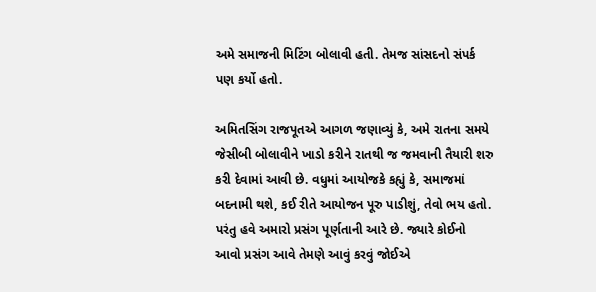અમે સમાજની મિટિંગ બોલાવી હતી. તેમજ સાંસદનો સંપર્ક પણ કર્યો હતો.

અમિતસિંગ રાજપૂતએ આગળ જણાવ્યું કે, અમે રાતના સમયે જેસીબી બોલાવીને ખાડો કરીને રાતથી જ જમવાની તૈયારી શરુ કરી દેવામાં આવી છે. વધુમાં આયોજકે કહ્યું કે, સમાજમાં બદનામી થશે, કઈ રીતે આયોજન પૂરુ પાડીશું, તેવો ભય હતો. પરંતુ હવે અમારો પ્રસંગ પૂર્ણતાની આરે છે. જ્યારે કોઈનો આવો પ્રસંગ આવે તેમણે આવું કરવું જોઈએ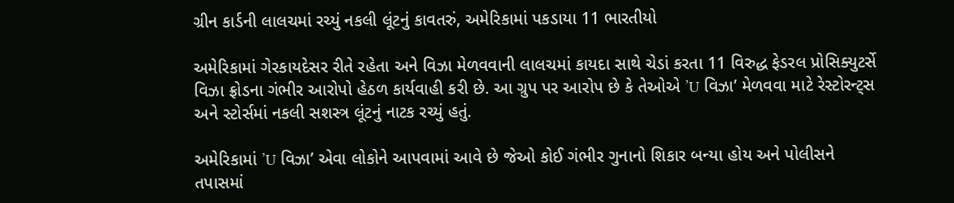ગ્રીન કાર્ડની લાલચમાં રચ્યું નકલી લૂંટનું કાવતરું, અમેરિકામાં પકડાયા 11 ભારતીયો

અમેરિકામાં ગેરકાયદેસર રીતે રહેતા અને વિઝા મેળવવાની લાલચમાં કાયદા સાથે ચેડાં કરતા 11 વિરુદ્ધ ફેડરલ પ્રોસિક્યુટર્સે વિઝા ફ્રોડના ગંભીર આરોપો હેઠળ કાર્યવાહી કરી છે. આ ગ્રુપ પર આરોપ છે કે તેઓએ ’U વિઝા’ મેળવવા માટે રેસ્ટોરન્ટ્સ અને સ્ટોર્સમાં નકલી સશસ્ત્ર લૂંટનું નાટક રચ્યું હતું.

અમેરિકામાં ’U વિઝા’ એવા લોકોને આપવામાં આવે છે જેઓ કોઈ ગંભીર ગુનાનો શિકાર બન્યા હોય અને પોલીસને તપાસમાં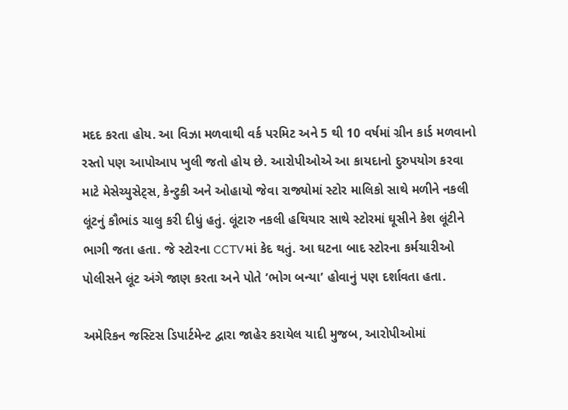મદદ કરતા હોય. આ વિઝા મળવાથી વર્ક પરમિટ અને 5 થી 10 વર્ષમાં ગ્રીન કાર્ડ મળવાનો રસ્તો પણ આપોઆપ ખુલી જતો હોય છે. આરોપીઓએ આ કાયદાનો દુરુપયોગ કરવા માટે મેસેચ્યુસેટ્સ, કેન્ટુકી અને ઓહાયો જેવા રાજ્યોમાં સ્ટોર માલિકો સાથે મળીને નકલી લૂંટનું કૌભાંડ ચાલુ કરી દીધું હતું. લૂંટારુ નકલી હથિયાર સાથે સ્ટોરમાં ઘૂસીને કેશ લૂંટીને ભાગી જતા હતા. જે સ્ટોરના CCTVમાં કેદ થતું. આ ઘટના બાદ સ્ટોરના કર્મચારીઓ પોલીસને લૂંટ અંગે જાણ કરતા અને પોતે ’ભોગ બન્યા’ હોવાનું પણ દર્શાવતા હતા.

અમેરિકન જસ્ટિસ ડિપાર્ટમેન્ટ દ્વારા જાહેર કરાયેલ યાદી મુજબ, આરોપીઓમાં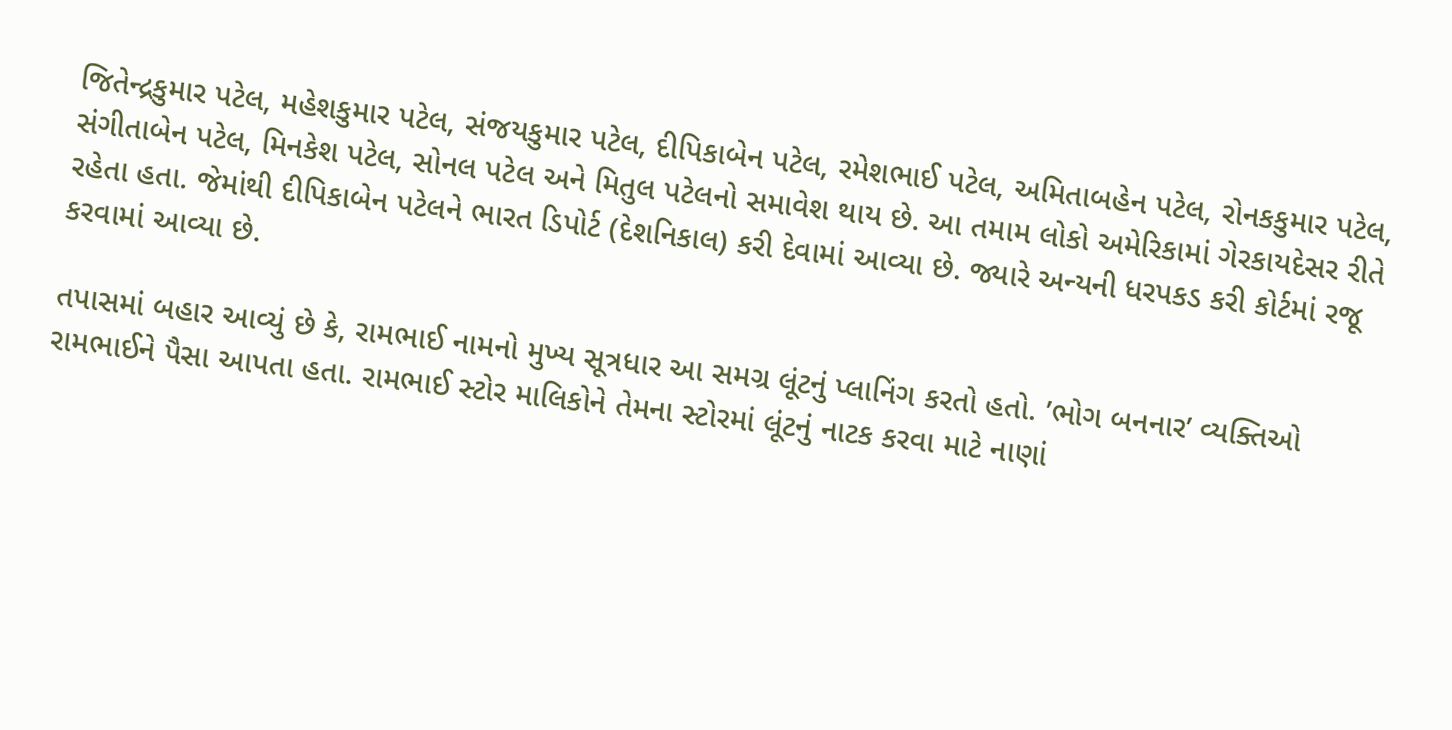જિતેન્દ્રકુમાર પટેલ, મહેશકુમાર પટેલ, સંજયકુમાર પટેલ, દીપિકાબેન પટેલ, રમેશભાઈ પટેલ, અમિતાબહેન પટેલ, રોનકકુમાર પટેલ, સંગીતાબેન પટેલ, મિનકેશ પટેલ, સોનલ પટેલ અને મિતુલ પટેલનો સમાવેશ થાય છે. આ તમામ લોકો અમેરિકામાં ગેરકાયદેસર રીતે રહેતા હતા. જેમાંથી દીપિકાબેન પટેલને ભારત ડિપોર્ટ (દેશનિકાલ) કરી દેવામાં આવ્યા છે. જ્યારે અન્યની ધરપકડ કરી કોર્ટમાં રજૂ કરવામાં આવ્યા છે.

તપાસમાં બહાર આવ્યું છે કે, રામભાઈ નામનો મુખ્ય સૂત્રધાર આ સમગ્ર લૂંટનું પ્લાનિંગ કરતો હતો. ’ભોગ બનનાર’ વ્યક્તિઓ રામભાઈને પૈસા આપતા હતા. રામભાઈ સ્ટોર માલિકોને તેમના સ્ટોરમાં લૂંટનું નાટક કરવા માટે નાણાં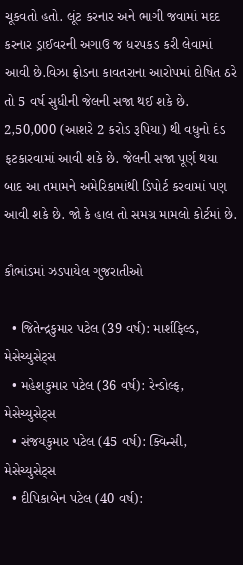ચૂકવતો હતો. લૂંટ કરનાર અને ભાગી જવામાં મદદ કરનાર ડ્રાઈવરની અગાઉ જ ધરપકડ કરી લેવામાં આવી છે.વિઝા ફ્રોડના કાવતરાના આરોપમાં દોષિત ઠરે તો 5 વર્ષ સુધીની જેલની સજા થઈ શકે છે. 2,50,000 (આશરે 2 કરોડ રૂપિયા) થી વધુનો દંડ ફટકારવામાં આવી શકે છે. જેલની સજા પૂર્ણ થયા બાદ આ તમામને અમેરિકામાંથી ડિપોર્ટ કરવામાં પણ આવી શકે છે. જો કે હાલ તો સમગ્ર મામલો કોર્ટમાં છે.

કૌભાંડમાં ઝડપાયેલ ગુજરાતીઓ

  • જિતેન્દ્રકુમાર પટેલ (39 વર્ષ): માર્શફિલ્ડ, મેસેચ્યુસેટ્સ
  • મહેશકુમાર પટેલ (36 વર્ષ): રેન્ડોલ્ફ, મેસેચ્યુસેટ્સ
  • સંજયકુમાર પટેલ (45 વર્ષ): ક્વિન્સી, મેસેચ્યુસેટ્સ
  • દીપિકાબેન પટેલ (40 વર્ષ):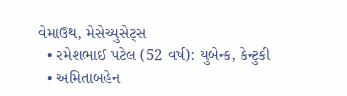વેમાઉથ, મેસેચ્યુસેટ્સ
  • રમેશભાઈ પટેલ (52 વર્ષ): યુબેન્ક, કેન્ટુકી
  • અમિતાબહેન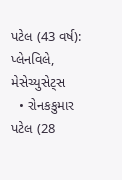પટેલ (43 વર્ષ): પ્લેનવિલે, મેસેચ્યુસેટ્સ
  • રોનકકુમાર પટેલ (28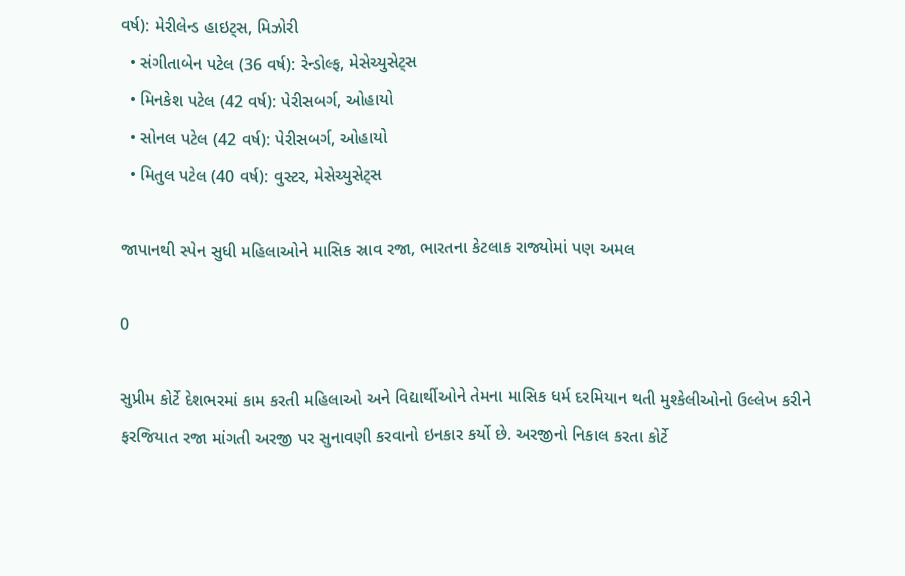વર્ષ): મેરીલેન્ડ હાઇટ્સ, મિઝોરી
  • સંગીતાબેન પટેલ (36 વર્ષ): રેન્ડોલ્ફ, મેસેચ્યુસેટ્સ
  • મિનકેશ પટેલ (42 વર્ષ): પેરીસબર્ગ, ઓહાયો
  • સોનલ પટેલ (42 વર્ષ): પેરીસબર્ગ, ઓહાયો
  • મિતુલ પટેલ (40 વર્ષ): વુસ્ટર, મેસેચ્યુસેટ્સ

જાપાનથી સ્પેન સુધી મહિલાઓને માસિક સ્રાવ રજા, ભારતના કેટલાક રાજ્યોમાં પણ અમલ

0

સુપ્રીમ કોર્ટે દેશભરમાં કામ કરતી મહિલાઓ અને વિદ્યાર્થીઓને તેમના માસિક ધર્મ દરમિયાન થતી મુશ્કેલીઓનો ઉલ્લેખ કરીને ફરજિયાત રજા માંગતી અરજી પર સુનાવણી કરવાનો ઇનકાર કર્યો છે. અરજીનો નિકાલ કરતા કોર્ટે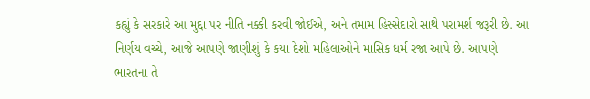કહ્યું કે સરકારે આ મુદ્દા પર નીતિ નક્કી કરવી જોઈએ, અને તમામ હિસ્સેદારો સાથે પરામર્શ જરૂરી છે. આ નિર્ણય વચ્ચે, આજે આપણે જાણીશું કે કયા દેશો મહિલાઓને માસિક ધર્મ રજા આપે છે. આપણે ભારતના તે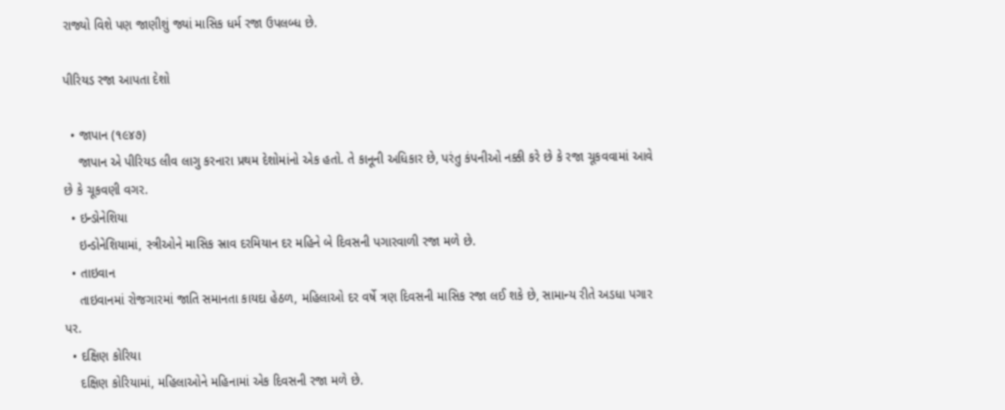રાજ્યો વિશે પણ જાણીશું જ્યાં માસિક ધર્મ રજા ઉપલબ્ધ છે.

પીરિયડ રજા આપતા દેશો

  • જાપાન (૧૯૪૭)
    જાપાન એ પીરિયડ લીવ લાગુ કરનારા પ્રથમ દેશોમાંનો એક હતો. તે કાનૂની અધિકાર છે, પરંતુ કંપનીઓ નક્કી કરે છે કે રજા ચૂકવવામાં આવે છે કે ચૂકવણી વગર.
  • ઇન્ડોનેશિયા
    ઇન્ડોનેશિયામાં, સ્ત્રીઓને માસિક સ્રાવ દરમિયાન દર મહિને બે દિવસની પગારવાળી રજા મળે છે.
  • તાઇવાન
    તાઇવાનમાં રોજગારમાં જાતિ સમાનતા કાયદા હેઠળ, મહિલાઓ દર વર્ષે ત્રણ દિવસની માસિક રજા લઈ શકે છે, સામાન્ય રીતે અડધા પગાર પર.
  • દક્ષિણ કોરિયા
    દક્ષિણ કોરિયામાં, મહિલાઓને મહિનામાં એક દિવસની રજા મળે છે.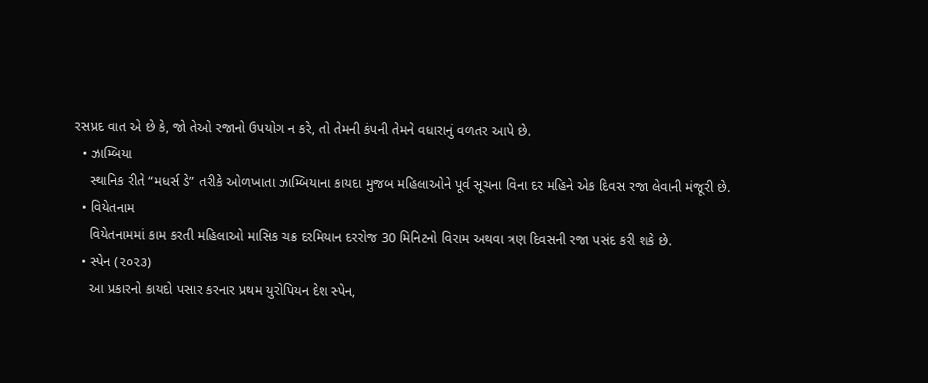રસપ્રદ વાત એ છે કે, જો તેઓ રજાનો ઉપયોગ ન કરે, તો તેમની કંપની તેમને વધારાનું વળતર આપે છે.
  • ઝામ્બિયા
    સ્થાનિક રીતે “મધર્સ ડે” તરીકે ઓળખાતા ઝામ્બિયાના કાયદા મુજબ મહિલાઓને પૂર્વ સૂચના વિના દર મહિને એક દિવસ રજા લેવાની મંજૂરી છે.
  • વિયેતનામ
    વિયેતનામમાં કામ કરતી મહિલાઓ માસિક ચક્ર દરમિયાન દરરોજ 30 મિનિટનો વિરામ અથવા ત્રણ દિવસની રજા પસંદ કરી શકે છે.
  • સ્પેન (૨૦૨૩)
    આ પ્રકારનો કાયદો પસાર કરનાર પ્રથમ યુરોપિયન દેશ સ્પેન,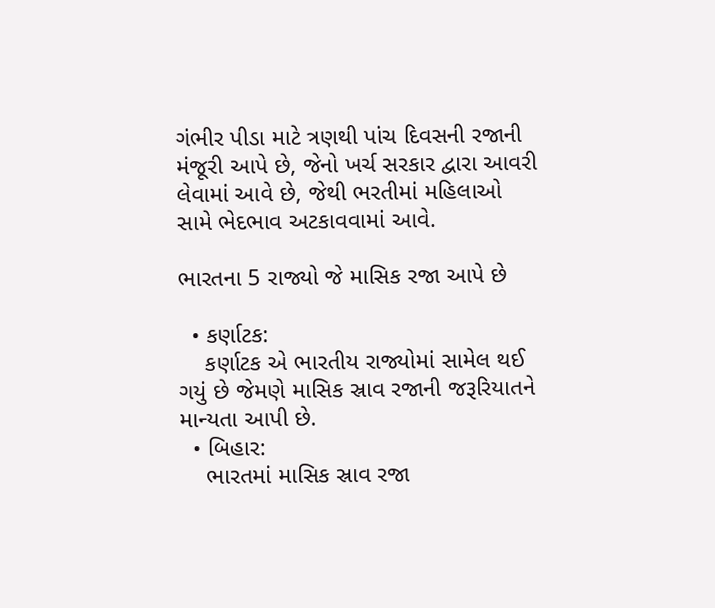ગંભીર પીડા માટે ત્રણથી પાંચ દિવસની રજાની મંજૂરી આપે છે, જેનો ખર્ચ સરકાર દ્વારા આવરી લેવામાં આવે છે, જેથી ભરતીમાં મહિલાઓ સામે ભેદભાવ અટકાવવામાં આવે.

ભારતના 5 રાજ્યો જે માસિક રજા આપે છે

  • કર્ણાટક:
    કર્ણાટક એ ભારતીય રાજ્યોમાં સામેલ થઈ ગયું છે જેમણે માસિક સ્રાવ રજાની જરૂરિયાતને માન્યતા આપી છે.
  • બિહાર:
    ભારતમાં માસિક સ્રાવ રજા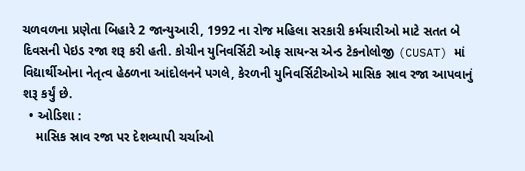ચળવળના પ્રણેતા બિહારે 2 જાન્યુઆરી, 1992 ના રોજ મહિલા સરકારી કર્મચારીઓ માટે સતત બે દિવસની પેઇડ રજા શરૂ કરી હતી. કોચીન યુનિવર્સિટી ઓફ સાયન્સ એન્ડ ટેકનોલોજી (CUSAT) માં વિદ્યાર્થીઓના નેતૃત્વ હેઠળના આંદોલનને પગલે, કેરળની યુનિવર્સિટીઓએ માસિક સ્રાવ રજા આપવાનું શરૂ કર્યું છે.
  • ઓડિશા :
    માસિક સ્રાવ રજા પર દેશવ્યાપી ચર્ચાઓ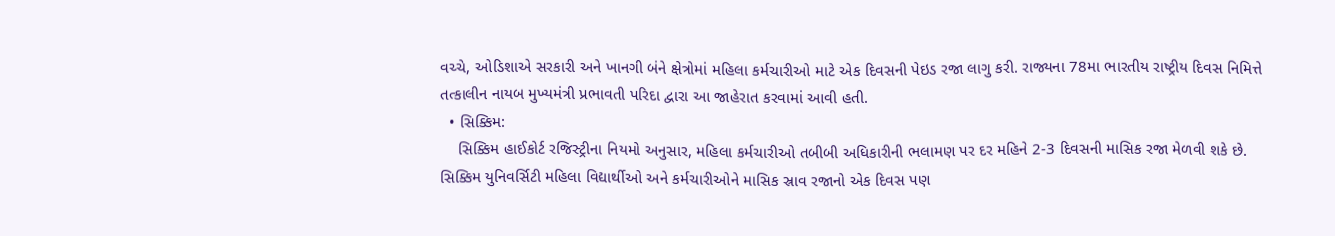વચ્ચે, ઓડિશાએ સરકારી અને ખાનગી બંને ક્ષેત્રોમાં મહિલા કર્મચારીઓ માટે એક દિવસની પેઇડ રજા લાગુ કરી. રાજ્યના 78મા ભારતીય રાષ્ટ્રીય દિવસ નિમિત્તે તત્કાલીન નાયબ મુખ્યમંત્રી પ્રભાવતી પરિદા દ્વારા આ જાહેરાત કરવામાં આવી હતી.
  • સિક્કિમ:
    સિક્કિમ હાઈકોર્ટ રજિસ્ટ્રીના નિયમો અનુસાર, મહિલા કર્મચારીઓ તબીબી અધિકારીની ભલામણ પર દર મહિને 2-3 દિવસની માસિક રજા મેળવી શકે છે. સિક્કિમ યુનિવર્સિટી મહિલા વિદ્યાર્થીઓ અને કર્મચારીઓને માસિક સ્રાવ રજાનો એક દિવસ પણ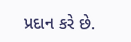પ્રદાન કરે છે.